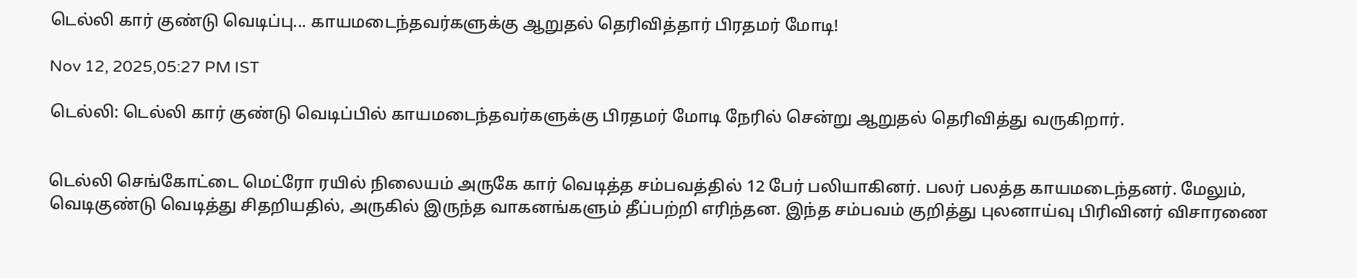டெல்லி கார் குண்டு வெடிப்பு... காயமடைந்தவர்களுக்கு ஆறுதல் தெரிவித்தார் பிரதமர் மோடி!

Nov 12, 2025,05:27 PM IST

டெல்லி: டெல்லி கார் குண்டு வெடிப்பில் காயமடைந்தவர்களுக்கு பிரதமர் மோடி நேரில் சென்று ஆறுதல் தெரிவித்து வருகிறார்.


டெல்லி செங்கோட்டை மெட்ரோ ரயில் நிலையம் அருகே கார் வெடித்த சம்பவத்தில் 12 பேர் பலியாகினர். பலர் பலத்த காயமடைந்தனர். மேலும், வெடிகுண்டு வெடித்து சிதறியதில், அருகில் இருந்த வாகனங்களும் தீப்பற்றி எரிந்தன. இந்த சம்பவம் குறித்து புலனாய்வு பிரிவினர் விசாரணை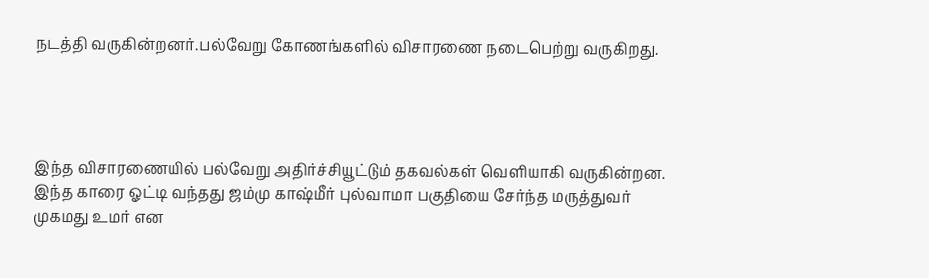நடத்தி வருகின்றனர்.பல்வேறு கோணங்களில் விசாரணை நடைபெற்று வருகிறது.




இந்த விசாரணையில் பல்வேறு அதிர்ச்சியூட்டும் தகவல்கள் வெளியாகி வருகின்றன. இந்த காரை ஓட்டி வந்தது ஜம்மு காஷ்மீர் புல்வாமா பகுதியை சேர்ந்த மருத்துவர் முகமது உமர் என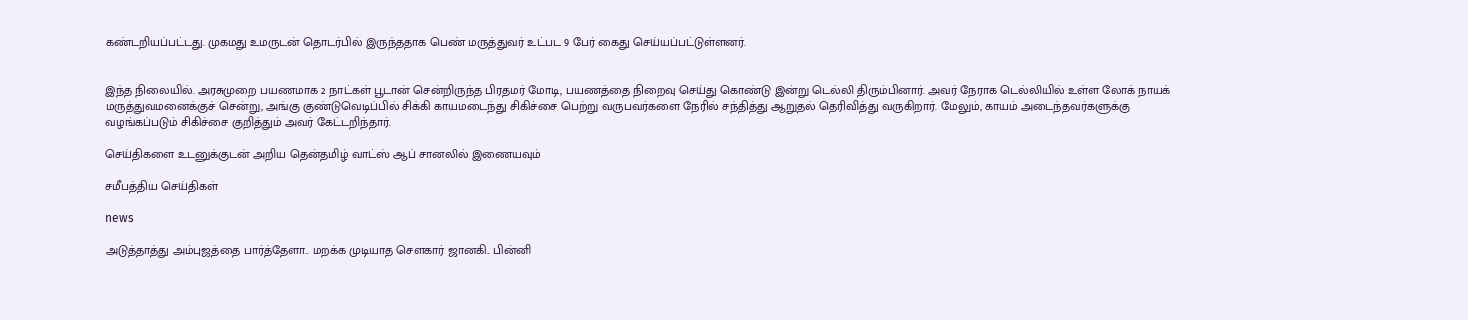கண்டறியப்பட்டது. முகமது உமருடன் தொடர்பில் இருந்ததாக பெண் மருத்துவர் உட்பட 9 பேர் கைது செய்யப்பட்டுள்ளனர்.


இந்த நிலையில். அரசுமுறை பயணமாக 2 நாட்கள் பூடான் சென்றிருந்த பிரதமர் மோடி, பயணத்தை நிறைவு செய்து கொண்டு இன்று டெல்லி திரும்பினார். அவர் நேராக டெல்லியில் உள்ள லோக் நாயக் மருத்துவமனைக்குச் சென்று, அங்கு குண்டுவெடிப்பில் சிக்கி காயமடைந்து சிகிச்சை பெற்று வருபவர்களை நேரில் சந்தித்து ஆறுதல் தெரிவித்து வருகிறார். மேலும், காயம் அடைந்தவர்களுக்கு வழங்கப்படும் சிகிச்சை குறித்தும் அவர் கேட்டறிந்தார்.

செய்திகளை உடனுக்குடன் அறிய தென்தமிழ் வாட்ஸ் ஆப் சானலில் இணையவும்

சமீபத்திய செய்திகள்

news

அடுத்தாத்து அம்புஜத்தை பார்த்தேளா.. மறக்க முடியாத செளகார் ஜானகி.. பின்னி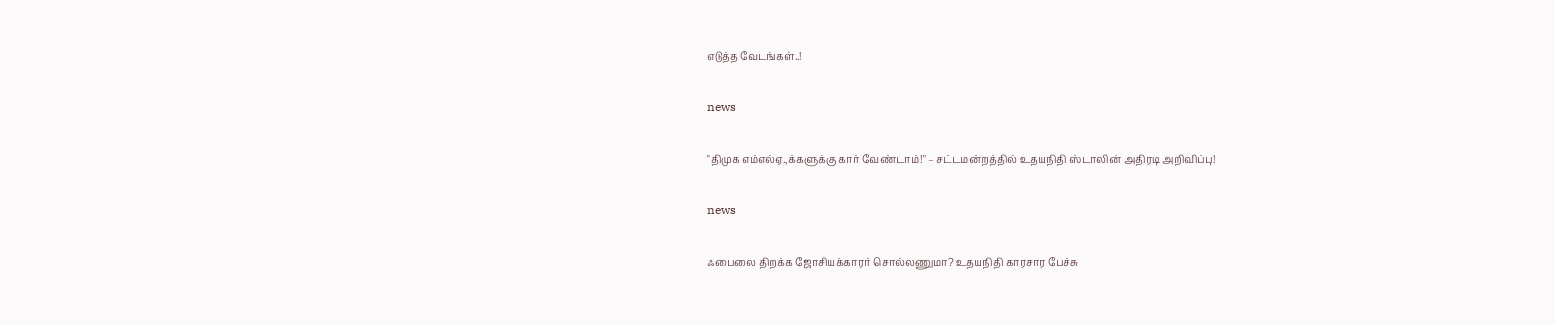எடுத்த வேடங்கள்..!

news

"திமுக எம்எல்ஏ.,க்களுக்கு கார் வேண்டாம்!" – சட்டமன்றத்தில் உதயநிதி ஸ்டாலின் அதிரடி அறிவிப்பு!

news

ஃபைலை திறக்க ஜோசியக்காரர் சொல்லணுமா? உதயநிதி காரசார பேச்சு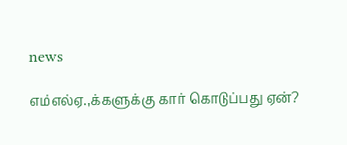news

எம்எல்ஏ.,க்களுக்கு கார் கொடுப்பது ஏன்?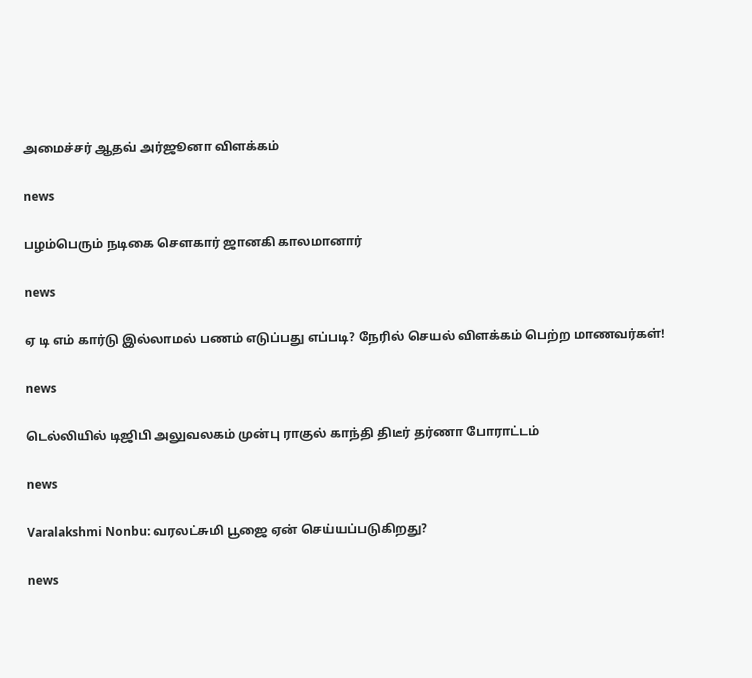அமைச்சர் ஆதவ் அர்ஜூனா விளக்கம்

news

பழம்பெரும் நடிகை சௌகார் ஜானகி காலமானார்

news

ஏ டி எம் கார்டு இல்லாமல் பணம் எடுப்பது எப்படி? நேரில் செயல் விளக்கம் பெற்ற மாணவர்கள்!

news

டெல்லியில் டிஜிபி அலுவலகம் முன்பு ராகுல் காந்தி திடீர் தர்ணா போராட்டம்

news

Varalakshmi Nonbu: வரலட்சுமி பூஜை ஏன் செய்யப்படுகிறது?

news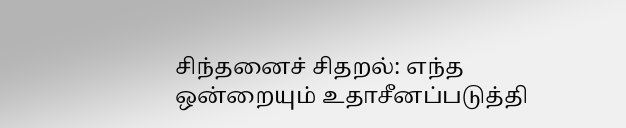சிந்தனைச் சிதறல்: எந்த ஒன்றையும் உதாசீனப்படுத்தி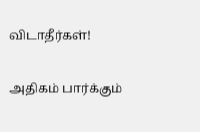விடாதீர்கள்!

அதிகம் பார்க்கும்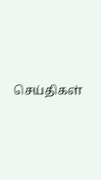செய்திகள்